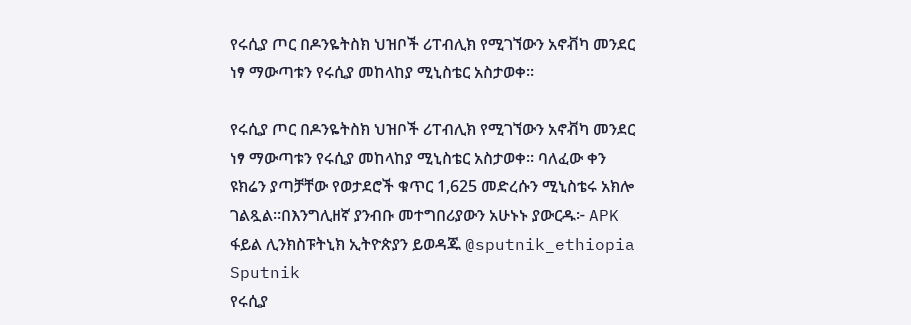የሩሲያ ጦር በዶንዬትስክ ህዝቦች ሪፐብሊክ የሚገኘውን አኖቭካ መንደር ነፃ ማውጣቱን የሩሲያ መከላከያ ሚኒስቴር አስታወቀ።

የሩሲያ ጦር በዶንዬትስክ ህዝቦች ሪፐብሊክ የሚገኘውን አኖቭካ መንደር ነፃ ማውጣቱን የሩሲያ መከላከያ ሚኒስቴር አስታወቀ። ባለፈው ቀን ዩክሬን ያጣቻቸው የወታደሮች ቁጥር 1,625 መድረሱን ሚኒስቴሩ አክሎ ገልጿል።በእንግሊዘኛ ያንብቡ መተግበሪያውን አሁኑኑ ያውርዱ፦ APK ፋይል ሊንክስፑትኒክ ኢትዮጵያን ይወዳጁ @sputnik_ethiopia
Sputnik
የሩሲያ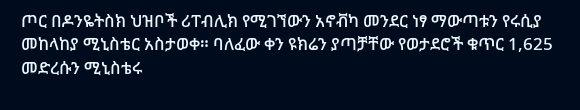ጦር በዶንዬትስክ ህዝቦች ሪፐብሊክ የሚገኘውን አኖቭካ መንደር ነፃ ማውጣቱን የሩሲያ መከላከያ ሚኒስቴር አስታወቀ። ባለፈው ቀን ዩክሬን ያጣቻቸው የወታደሮች ቁጥር 1,625 መድረሱን ሚኒስቴሩ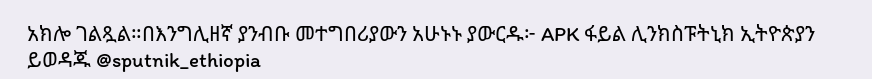አክሎ ገልጿል።በእንግሊዘኛ ያንብቡ መተግበሪያውን አሁኑኑ ያውርዱ፦ APK ፋይል ሊንክስፑትኒክ ኢትዮጵያን ይወዳጁ @sputnik_ethiopia